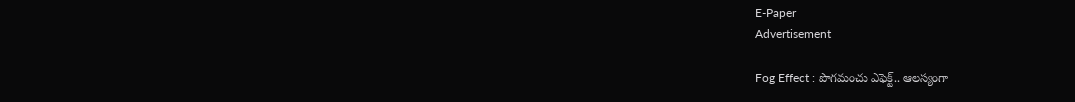E-Paper
Advertisement

Fog Effect : పొగమంచు ఎఫెక్ట్.. ఆలస్యంగా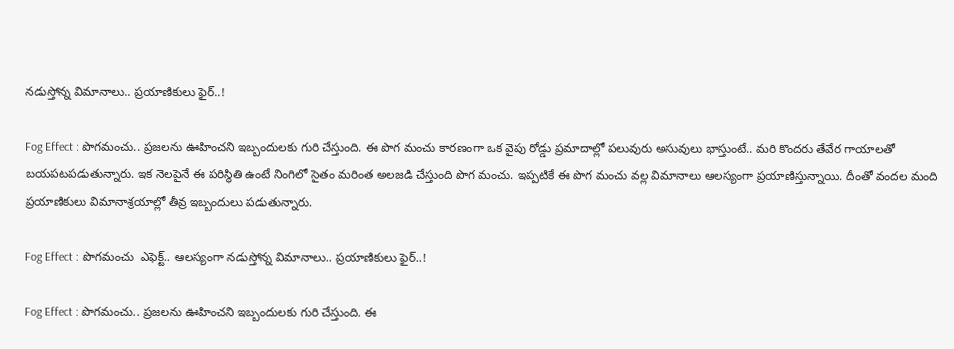నడుస్తోన్న విమానాలు.. ప్రయాణికులు ఫైర్..!

Fog Effect : పొగమంచు.. ప్రజలను ఊహించని ఇబ్బందులకు గురి చేస్తుంది. ఈ పొగ మంచు కారణంగా ఒక వైపు రోడ్డు ప్రమాదాల్లో పలువురు అసువులు భాస్తుంటే.. మరి కొందరు తేవేర గాయాలతో బయపటపడుతున్నారు. ఇక నెలపైనే ఈ పరిస్థితి ఉంటే నింగిలో సైతం మరింత అలజడి చేస్తుంది పొగ మంచు. ఇప్పటికే ఈ పొగ మంచు వల్ల విమానాలు ఆలస్యంగా ప్రయాణిస్తున్నాయి. దీంతో వందల మంది ప్రయాణికులు విమానాశ్రయాల్లో తీవ్ర ఇబ్బందులు పడుతున్నారు.

Fog Effect : పొగమంచు  ఎఫెక్ట్.. ఆలస్యంగా నడుస్తోన్న విమానాలు.. ప్రయాణికులు ఫైర్..!

Fog Effect : పొగమంచు.. ప్రజలను ఊహించని ఇబ్బందులకు గురి చేస్తుంది. ఈ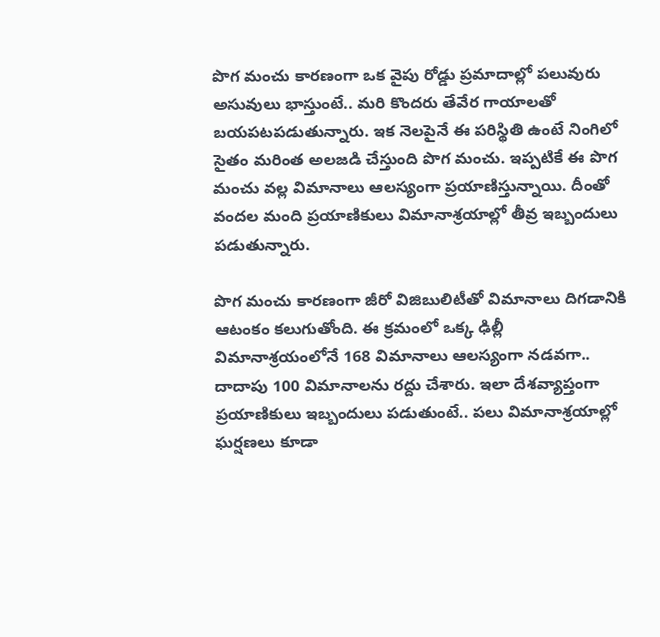పొగ మంచు కారణంగా ఒక వైపు రోడ్డు ప్రమాదాల్లో పలువురు అసువులు భాస్తుంటే.. మరి కొందరు తేవేర గాయాలతో బయపటపడుతున్నారు. ఇక నెలపైనే ఈ పరిస్థితి ఉంటే నింగిలో సైతం మరింత అలజడి చేస్తుంది పొగ మంచు. ఇప్పటికే ఈ పొగ మంచు వల్ల విమానాలు ఆలస్యంగా ప్రయాణిస్తున్నాయి. దీంతో వందల మంది ప్రయాణికులు విమానాశ్రయాల్లో తీవ్ర ఇబ్బందులు పడుతున్నారు.

పొగ మంచు కారణంగా జీరో విజిబులిటీతో విమానాలు దిగడానికి ఆటంకం కలుగుతోంది. ఈ క్రమంలో ఒక్క ఢిల్లీ విమానాశ్రయంలోనే 168 విమానాలు ఆలస్యంగా నడవగా.. దాదాపు 100 విమానాలను రద్దు చేశారు. ఇలా దేశవ్యాప్తంగా ప్రయాణికులు ఇబ్బందులు పడుతుంటే.. పలు విమానాశ్రయాల్లో ఘర్షణలు కూడా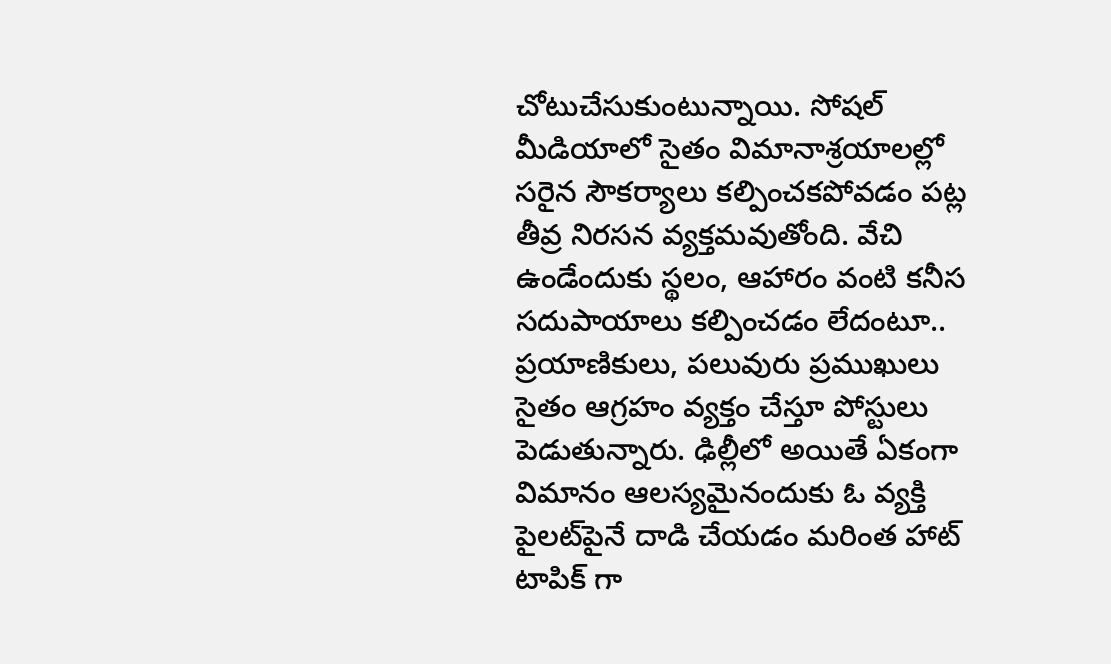చోటుచేసుకుంటున్నాయి. సోషల్ మీడియాలో సైతం విమానాశ్రయాలల్లో సరైన సౌకర్యాలు కల్పించకపోవడం పట్ల తీవ్ర నిరసన వ్యక్తమవుతోంది. వేచి ఉండేందుకు స్థలం, ఆహారం వంటి కనీస సదుపాయాలు కల్పించడం లేదంటూ.. ప్రయాణికులు, పలువురు ప్రముఖులు సైతం ఆగ్రహం వ్యక్తం చేస్తూ పోస్టులు పెడుతున్నారు. ఢిల్లీలో అయితే ఏకంగా విమానం ఆలస్యమైనందుకు ఓ వ్యక్తి పైలట్‌పైనే దాడి చేయడం మరింత హాట్ టాపిక్ గా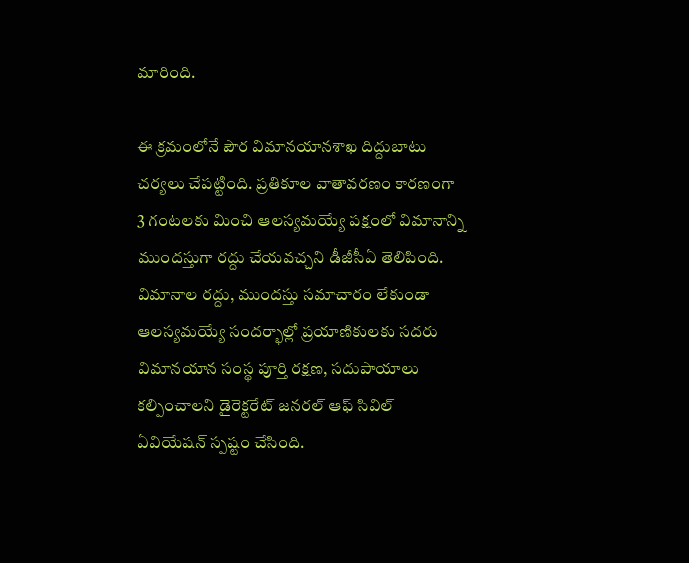మారింది.

ఈ క్రమంలోనే పౌర విమానయానశాఖ దిద్దుబాటు చర్యలు చేపట్టింది. ప్రతికూల వాతావరణం కారణంగా 3 గంటలకు మించి ఆలస్యమయ్యే పక్షంలో విమానాన్ని ముందస్తుగా రద్దు చేయవచ్చని డీజీసీఏ తెలిపింది. విమానాల రద్దు, ముందస్తు సమాచారం లేకుండా ఆలస్యమయ్యే సందర్భాల్లో ప్రయాణికులకు సదరు విమానయాన సంస్థ పూర్తి రక్షణ, సదుపాయాలు కల్పించాలని డైరెక్టరేట్‌ జనరల్‌ ఆఫ్‌ సివిల్‌ ఏవియేషన్‌ స్పష్టం చేసింది.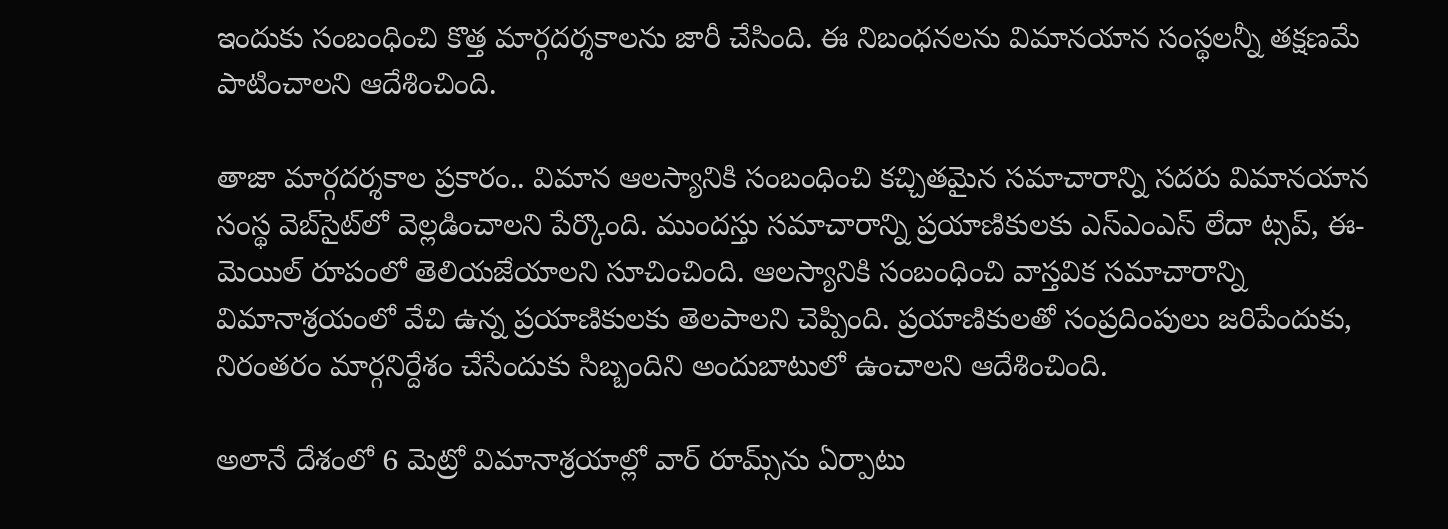ఇందుకు సంబంధించి కొత్త మార్గదర్శకాలను జారీ చేసింది. ఈ నిబంధనలను విమానయాన సంస్థలన్నీ తక్షణమే పాటించాలని ఆదేశించింది.

తాజా మార్గదర్శకాల ప్రకారం.. విమాన ఆలస్యానికి సంబంధించి కచ్చితమైన సమాచారాన్ని సదరు విమానయాన సంస్థ వెబ్‌సైట్‌లో వెల్లడించాలని పేర్కొంది. ముందస్తు సమాచారాన్ని ప్రయాణికులకు ఎస్‌ఎంఎస్‌ లేదా ట్సప్‌, ఈ-మెయిల్‌ రూపంలో తెలియజేయాలని సూచించింది. ఆలస్యానికి సంబంధించి వాస్తవిక సమాచారాన్ని విమానాశ్రయంలో వేచి ఉన్న ప్రయాణికులకు తెలపాలని చెప్పింది. ప్రయాణికులతో సంప్రదింపులు జరిపేందుకు, నిరంతరం మార్గనిర్దేశం చేసేందుకు సిబ్బందిని అందుబాటులో ఉంచాలని ఆదేశించింది.

అలానే దేశంలో 6 మెట్రో విమానాశ్రయాల్లో వార్‌ రూమ్స్‌ను ఏర్పాటు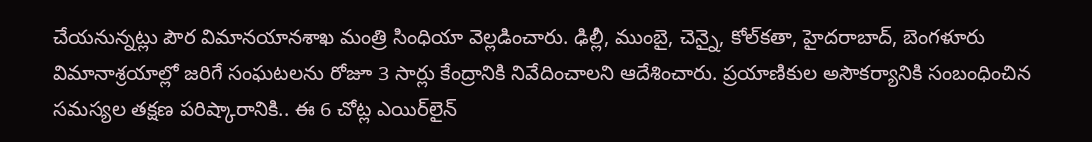చేయనున్నట్లు పౌర విమానయానశాఖ మంత్రి సింధియా వెల్లడించారు. ఢిల్లీ, ముంబై, చెన్నై, కోల్‌కతా, హైదరాబాద్‌, బెంగళూరు విమానాశ్రయాల్లో జరిగే సంఘటలను రోజూ 3 సార్లు కేంద్రానికి నివేదించాలని ఆదేశించారు. ప్రయాణికుల అసౌకర్యానికి సంబంధించిన సమస్యల తక్షణ పరిష్కారానికి.. ఈ 6 చోట్ల ఎయిర్‌లైన్‌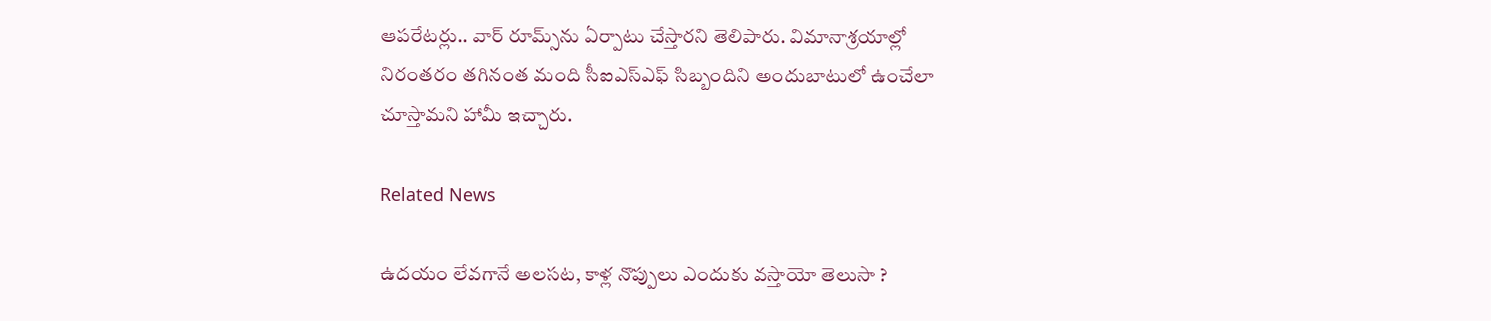ఆపరేటర్లు.. వార్‌ రూమ్స్‌ను ఏర్పాటు చేస్తారని తెలిపారు. విమానాశ్రయాల్లో నిరంతరం తగినంత మంది సీఐఎస్‌ఎఫ్‌ సిబ్బందిని అందుబాటులో ఉంచేలా చూస్తామని హామీ ఇచ్చారు.

Related News

ఉదయం లేవగానే అలసట, కాళ్ల నొప్పులు ఎందుకు వస్తాయో తెలుసా ?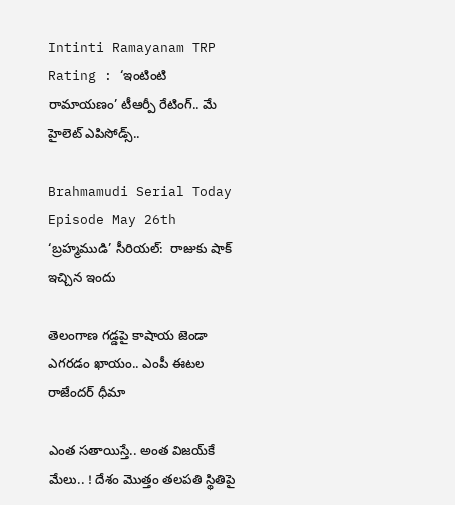Intinti Ramayanam TRP Rating : ‘ఇంటింటి రామాయణం’ టీఆర్పీ రేటింగ్.. మే హైలెట్ ఎపిసోడ్స్..

Brahmamudi Serial Today Episode May 26th ‘బ్రహ్మముడి’ సీరియల్‌:  రాజుకు షాక్ ఇచ్చిన ఇందు

తెలంగాణ గడ్డపై కాషాయ జెండా ఎగరడం ఖాయం.. ఎంపీ ఈటల రాజేందర్ ధీమా

ఎంత స‌తాయిస్తే.. అంత విజ‌య్‌కే మేలు.. ! దేశం మొత్తం త‌ల‌ప‌తి స్థితిపై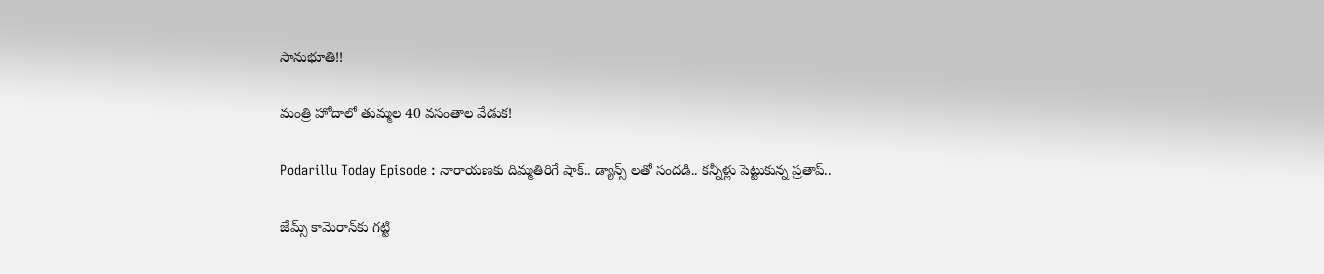సానుభూతి!!

మంత్రి హోదాలో తుమ్మల 40 వసంతాల వేడుక!

Podarillu Today Episode : నారాయణకు దిమ్మతిరిగే షాక్.. డ్యాన్స్ లతో సందడి.. కన్నీళ్లు పెట్టుకున్న ప్రతాప్..

జేమ్స్ కామెరాన్‌కు గట్టి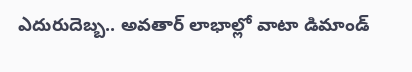ఎదురుదెబ్బ.. అవతార్ లాభాల్లో వాటా డిమాండ్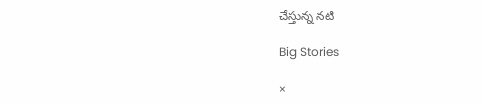చేస్తున్న నటి

Big Stories

×